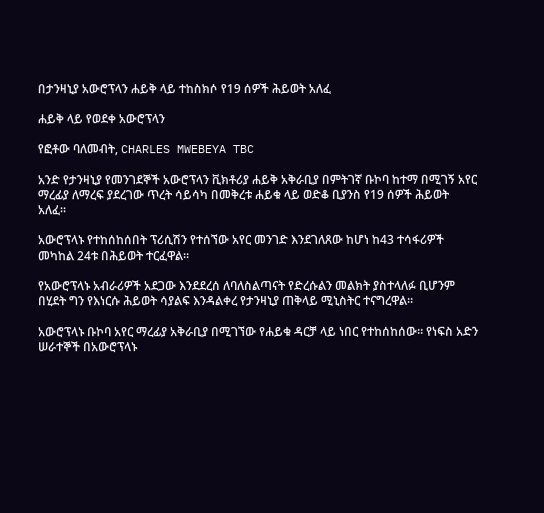በታንዛኒያ አውሮፕላን ሐይቅ ላይ ተከስክሶ የ19 ሰዎች ሕይወት አለፈ

ሐይቅ ላይ የወደቀ አውሮፕላን

የፎቶው ባለመብት, CHARLES MWEBEYA TBC

አንድ የታንዛኒያ የመንገደኞች አውሮፕላን ቪክቶሪያ ሐይቅ አቅራቢያ በምትገኛ ቡኮባ ከተማ በሚገኝ አየር ማረፊያ ለማረፍ ያደረገው ጥረት ሳይሳካ በመቅረቱ ሐይቁ ላይ ወድቆ ቢያንስ የ19 ሰዎች ሕይወት አለፈ።

አውሮፕላኑ የተከሰከሰበት ፕሪሲሽን የተሰኘው አየር መንገድ እንደገለጸው ከሆነ ከ43 ተሳፋሪዎች መካከል 24ቱ በሕይወት ተርፈዋል።

የአውሮፕላኑ አብራሪዎች አደጋው እንደደረሰ ለባለስልጣናት የድረሱልን መልክት ያስተላለፉ ቢሆንም በሂደት ግን የእነርሱ ሕይወት ሳያልፍ እንዳልቀረ የታንዛኒያ ጠቅላይ ሚኒስትር ተናግረዋል።

አውሮፕላኑ ቡኮባ አየር ማረፊያ አቅራቢያ በሚገኘው የሐይቁ ዳርቻ ላይ ነበር የተከሰከሰው። የነፍስ አድን ሠራተኞች በአውሮፕላኑ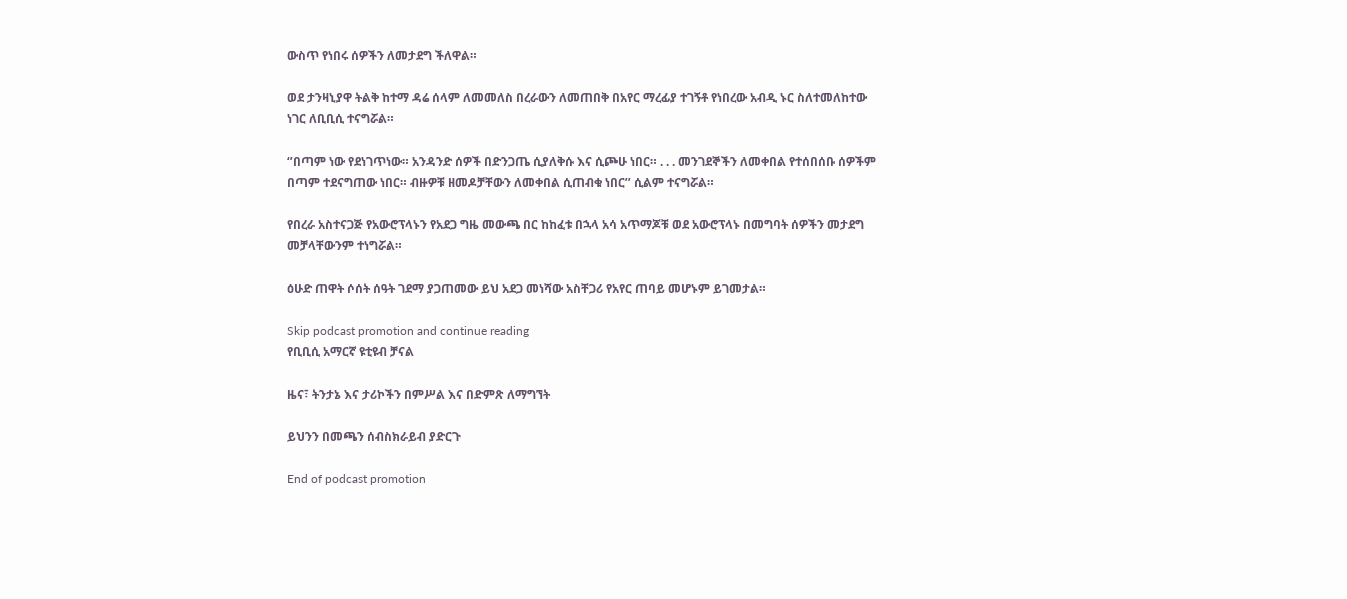ውስጥ የነበሩ ሰዎችን ለመታደግ ችለዋል።

ወደ ታንዛኒያዋ ትልቅ ከተማ ዳሬ ሰላም ለመመለስ በረራውን ለመጠበቅ በአየር ማረፊያ ተገኝቶ የነበረው አብዲ ኑር ስለተመለከተው ነገር ለቢቢሲ ተናግሯል።

‘’በጣም ነው የደነገጥነው። አንዳንድ ሰዎች በድንጋጤ ሲያለቅሱ እና ሲጮሁ ነበር። . . . መንገደኞችን ለመቀበል የተሰበሰቡ ሰዎችም በጣም ተደናግጠው ነበር። ብዙዎቹ ዘመዶቻቸውን ለመቀበል ሲጠብቁ ነበር’’ ሲልም ተናግሯል።

የበረራ አስተናጋጅ የአውሮፕላኑን የአደጋ ግዜ መውጫ በር ከከፈቱ በኋላ አሳ አጥማጆቹ ወደ አውሮፕላኑ በመግባት ሰዎችን መታደግ መቻላቸውንም ተነግሯል።

ዕሁድ ጠዋት ሶሰት ሰዓት ገደማ ያጋጠመው ይህ አደጋ መነሻው አስቸጋሪ የአየር ጠባይ መሆኑም ይገመታል።

Skip podcast promotion and continue reading
የቢቢሲ አማርኛ ዩቲዩብ ቻናል

ዜና፣ ትንታኔ እና ታሪኮችን በምሥል እና በድምጽ ለማግኘት

ይህንን በመጫን ሰብስክራይብ ያድርጉ

End of podcast promotion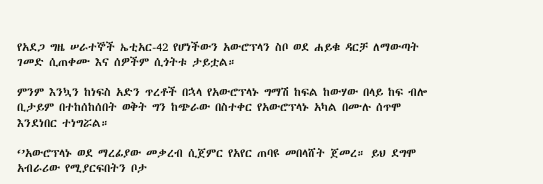የአደጋ ግዜ ሠራተኞች ኤቲአር-42 የሆነችውን አውሮፕላን ስቦ ወደ ሐይቁ ዳርቻ ለማውጣት ገመድ ሲጠቀሙ እና ሰዎችም ሲጎትቱ ታይቷል።

ምንም እንኳን ከነፍስ አድን ጥረቶች በኋላ የአውሮፕላኑ ግማሽ ከፍል ከውሃው በላይ ከፍ ብሎ ቢታይም በተከሰከሰበት ወቅት ግን ከጭራው በስተቀር የአውሮፕላኑ አካል በሙሉ ሰጥሞ እንደነበር ተነግሯል።

‘’አውሮፕላኑ ወደ ማረፊያው መቃረብ ሲጀምር የአየር ጠባዩ መበላሸት ጀመረ። ይህ ደግሞ አብራሪው የሚያርፍበትን ቦታ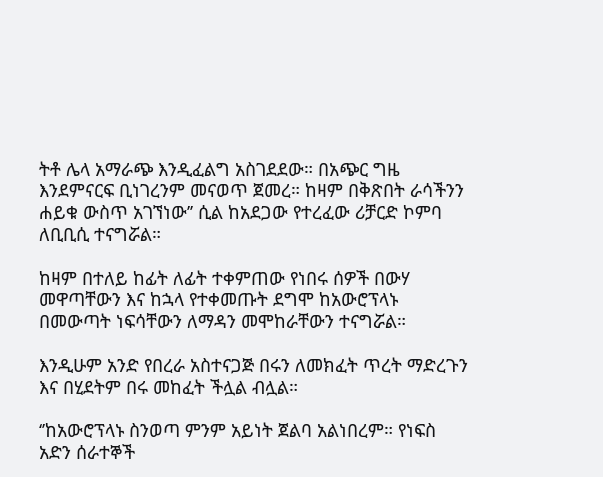ትቶ ሌላ አማራጭ እንዲፈልግ አስገደደው። በአጭር ግዜ እንደምናርፍ ቢነገረንም መናወጥ ጀመረ። ከዛም በቅጽበት ራሳችንን ሐይቁ ውስጥ አገኘነው’’ ሲል ከአደጋው የተረፈው ሪቻርድ ኮምባ ለቢቢሲ ተናግሯል።

ከዛም በተለይ ከፊት ለፊት ተቀምጠው የነበሩ ሰዎች በውሃ መዋጣቸውን እና ከኋላ የተቀመጡት ደግሞ ከአውሮፕላኑ በመውጣት ነፍሳቸውን ለማዳን መሞከራቸውን ተናግሯል።

እንዲሁም አንድ የበረራ አስተናጋጅ በሩን ለመክፈት ጥረት ማድረጉን እና በሂደትም በሩ መከፈት ችሏል ብሏል።

‘’ከአውሮፕላኑ ስንወጣ ምንም አይነት ጀልባ አልነበረም። የነፍስ አድን ሰራተኞች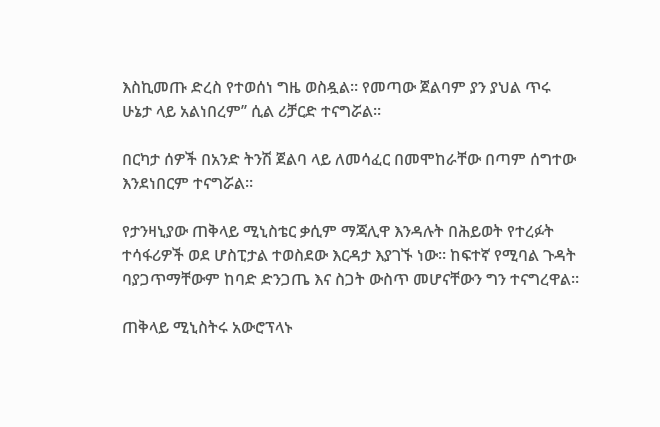እስኪመጡ ድረስ የተወሰነ ግዜ ወስዷል። የመጣው ጀልባም ያን ያህል ጥሩ ሁኔታ ላይ አልነበረም’’ ሲል ሪቻርድ ተናግሯል።

በርካታ ሰዎች በአንድ ትንሽ ጀልባ ላይ ለመሳፈር በመሞከራቸው በጣም ሰግተው እንደነበርም ተናግሯል።

የታንዛኒያው ጠቅላይ ሚኒስቴር ቃሲም ማጃሊዋ እንዳሉት በሕይወት የተረፉት ተሳፋሪዎች ወደ ሆስፒታል ተወስደው እርዳታ እያገኙ ነው። ከፍተኛ የሚባል ጉዳት ባያጋጥማቸውም ከባድ ድንጋጤ እና ስጋት ውስጥ መሆናቸውን ግን ተናግረዋል።

ጠቅላይ ሚኒስትሩ አውሮፕላኑ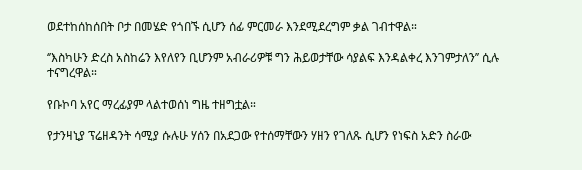ወደተከሰከሰበት ቦታ በመሄድ የጎበኙ ሲሆን ሰፊ ምርመራ እንደሚደረግም ቃል ገብተዋል።

‘’እስካሁን ድረስ አስከሬን እየለየን ቢሆንም አብራሪዎቹ ግን ሕይወታቸው ሳያልፍ እንዳልቀረ እንገምታለን’’ ሲሉ ተናግረዋል።

የቡኮባ አየር ማረፊያም ላልተወሰነ ግዜ ተዘግቷል።

የታንዛኒያ ፕሬዘዳንት ሳሚያ ሱሉሁ ሃሰን በአደጋው የተሰማቸውን ሃዘን የገለጹ ሲሆን የነፍስ አድን ስራው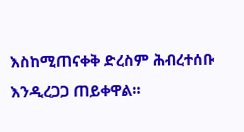እስከሚጠናቀቅ ድረስም ሕብረተሰቡ እንዲረጋጋ ጠይቀዋል።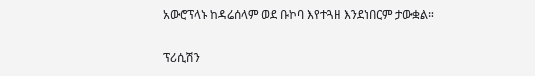አውሮፕላኑ ከዳሬሰላም ወደ ቡኮባ እየተጓዘ እንደነበርም ታውቋል።

ፕሪሲሽን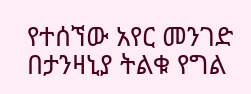የተሰኘው አየር መንገድ በታንዛኒያ ትልቁ የግል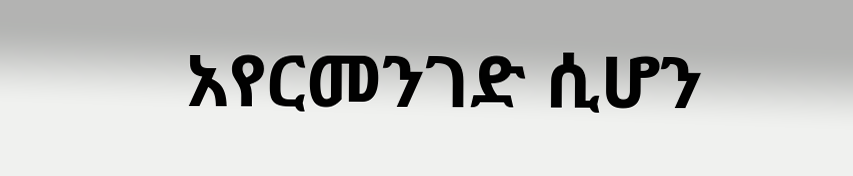አየርመንገድ ሲሆን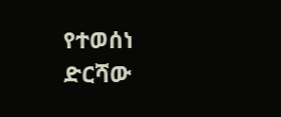የተወሰነ ድርሻው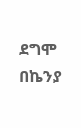ደግሞ በኬንያ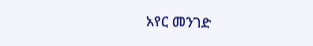አየር መንገድ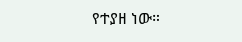የተያዘ ነው።